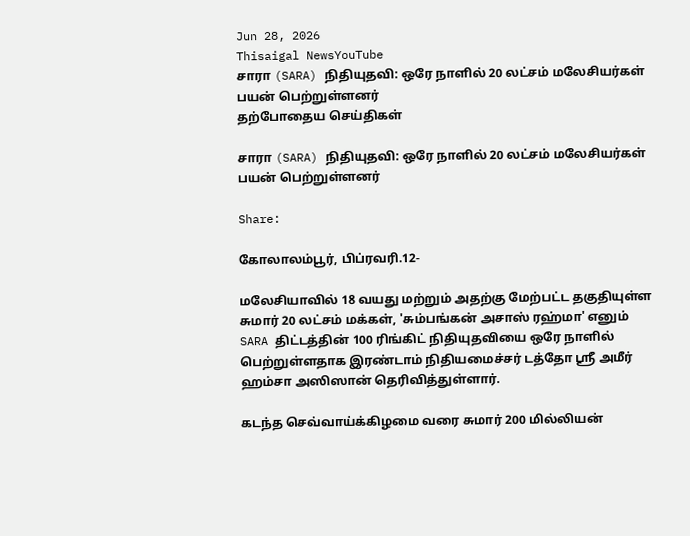Jun 28, 2026
Thisaigal NewsYouTube
சாரா (SARA) நிதியுதவி: ஒரே நாளில் 20 லட்சம் மலேசியர்கள் பயன் பெற்றுள்ளனர்
தற்போதைய செய்திகள்

சாரா (SARA) நிதியுதவி: ஒரே நாளில் 20 லட்சம் மலேசியர்கள் பயன் பெற்றுள்ளனர்

Share:

கோலாலம்பூர், பிப்ரவரி.12-

மலேசியாவில் 18 வயது மற்றும் அதற்கு மேற்பட்ட தகுதியுள்ள சுமார் 20 லட்சம் மக்கள், 'சும்பங்கன் அசாஸ் ரஹ்மா' எனும் SARA திட்டத்தின் 100 ரிங்கிட் நிதியுதவியை ஒரே நாளில் பெற்றுள்ளதாக இரண்டாம் நிதியமைச்சர் டத்தோ ஶ்ரீ அமீர் ஹம்சா அஸிஸான் தெரிவித்துள்ளார்.

கடந்த செவ்வாய்க்கிழமை வரை சுமார் 200 மில்லியன்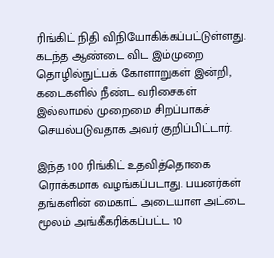ரிங்கிட் நிதி விநியோகிக்கப்பட்டுள்ளது. கடந்த ஆண்டை விட இம்முறை தொழில்நுட்பக் கோளாறுகள் இன்றி, கடைகளில் நீண்ட வரிசைகள் இல்லாமல் முறைமை சிறப்பாகச் செயல்படுவதாக அவர் குறிப்பிட்டார்.

இந்த 100 ரிங்கிட் உதவித்தொகை ரொக்கமாக வழங்கப்படாது. பயனர்கள் தங்களின் மைகாட் அடையாள அட்டை மூலம் அங்கீகரிக்கப்பட்ட 10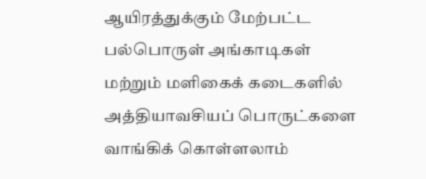ஆயிரத்துக்கும் மேற்பட்ட பல்பொருள் அங்காடிகள் மற்றும் மளிகைக் கடைகளில் அத்தியாவசியப் பொருட்களை வாங்கிக் கொள்ளலாம்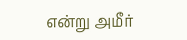என்று அமீர்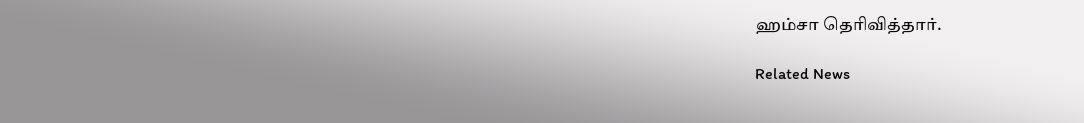ஹம்சா தெரிவித்தார்.

Related News